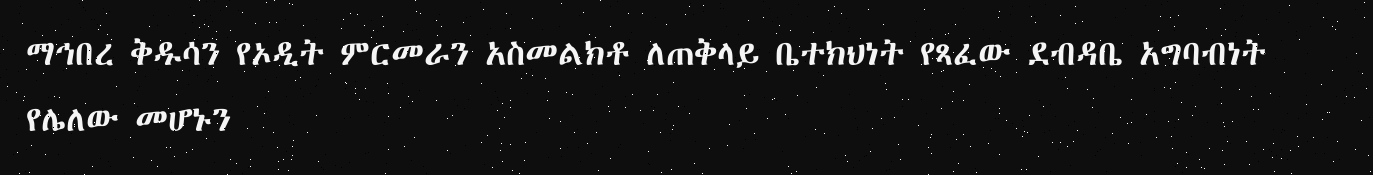ማኅበረ ቅዱሳን የኦዲት ምርመራን አስመልክቶ ለጠቅላይ ቤተክህነት የጻፈው ደብዳቤ አግባብነት የሌለው መሆኑን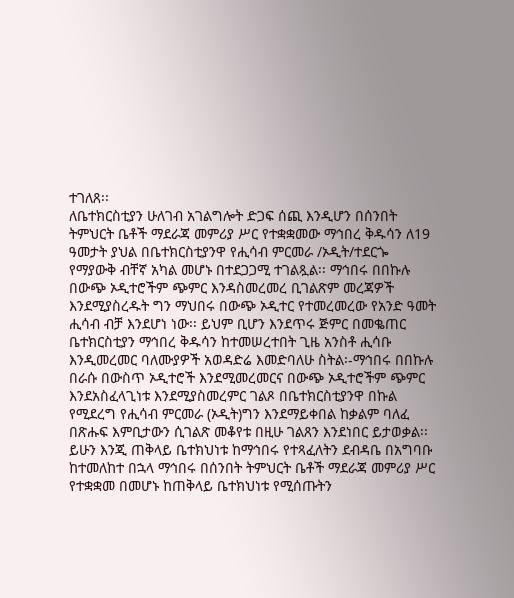ተገለጸ፡፡
ለቤተክርስቲያን ሁለገብ አገልግሎት ድጋፍ ሰጪ እንዲሆን በሰንበት ትምህርት ቤቶች ማደራጃ መምሪያ ሥር የተቋቋመው ማኅበረ ቅዱሳን ለ19 ዓመታት ያህል በቤተክርስቲያንዋ የሒሳብ ምርመራ /ኦዲት/ተደርጐ የማያውቅ ብቸኛ አካል መሆኑ በተደጋጋሚ ተገልጿል፡፡ ማኅበሩ በበኩሉ በውጭ ኦዲተሮችም ጭምር እንዳስመረመረ ቢገልጽም መረጃዎች እንደሚያስረዱት ግን ማህበሩ በውጭ ኦዲተር የተመረመረው የአንድ ዓመት ሒሳብ ብቻ እንደሆነ ነው፡፡ ይህም ቢሆን እንደጥሩ ጅምር በመቈጠር ቤተክርስቲያን ማኅበረ ቅዱሳን ከተመሠረተበት ጊዜ አንስቶ ሒሳቡ እንዲመረመር ባለሙያዎች አወዳድሬ እመድባለሁ ስትል፡-ማኅበሩ በበኩሉ በራሱ በውስጥ ኦዲተሮች እንደሚመረመርና በውጭ ኦዲተሮችም ጭምር እንደአስፈላጊነቱ እንደሚያስመረምር ገልጾ በቤተክርስቲያንዋ በኩል የሚደረግ የሒሳብ ምርመራ (ኦዲት)ግን እንደማይቀበል ከቃልም ባለፈ በጽሑፍ እምቢታውን ሲገልጽ መቆየቱ በዚሁ ገልጸን እንደነበር ይታወቃል፡፡
ይሁን እንጂ ጠቅላይ ቤተክህነቱ ከማኅበሩ የተጻፈለትን ደብዳቤ በአግባቡ ከተመለከተ በኋላ ማኅበሩ በሰንበት ትምህርት ቤቶች ማደራጃ መምሪያ ሥር የተቋቋመ በመሆኑ ከጠቅላይ ቤተክህነቱ የሚሰጡትን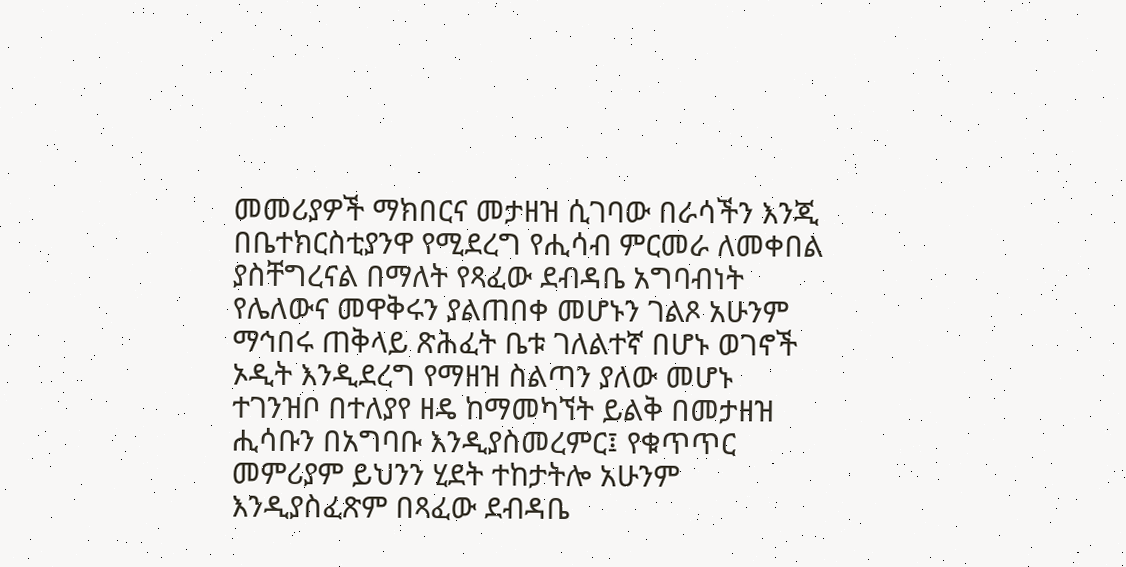መመሪያዎች ማክበርና መታዘዝ ሲገባው በራሳችን እንጂ በቤተክርስቲያንዋ የሚደረግ የሒሳብ ምርመራ ለመቀበል ያስቸግረናል በማለት የጻፈው ደብዳቤ አግባብነት የሌለውና መዋቅሩን ያልጠበቀ መሆኑን ገልጾ አሁንም ማኅበሩ ጠቅላይ ጽሕፈት ቤቱ ገለልተኛ በሆኑ ወገኖች ኦዲት እንዲደረግ የማዘዝ ስልጣን ያለው መሆኑ ተገንዝቦ በተለያየ ዘዴ ከማመካኘት ይልቅ በመታዘዝ ሒሳቡን በአግባቡ እንዲያስመረምር፤ የቁጥጥር መምሪያም ይህንን ሂደት ተከታትሎ አሁንም እንዲያስፈጽም በጻፈው ደብዳቤ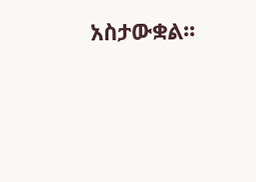አስታውቋል፡፡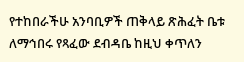የተከበራችሁ አንባቢዎች ጠቅላይ ጽሕፈት ቤቱ ለማኅበሩ የጻፈው ደብዳቤ ከዚህ ቀጥለን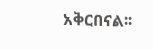አቅርበናል፡፡